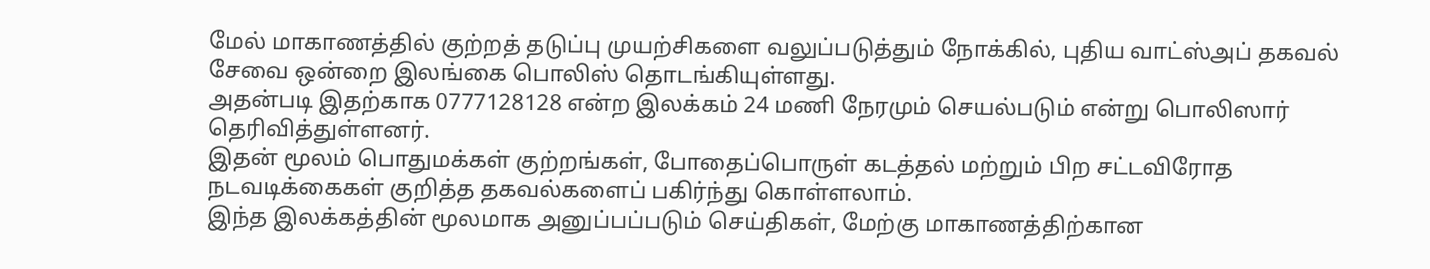மேல் மாகாணத்தில் குற்றத் தடுப்பு முயற்சிகளை வலுப்படுத்தும் நோக்கில், புதிய வாட்ஸ்அப் தகவல் சேவை ஒன்றை இலங்கை பொலிஸ் தொடங்கியுள்ளது.
அதன்படி இதற்காக 0777128128 என்ற இலக்கம் 24 மணி நேரமும் செயல்படும் என்று பொலிஸார் தெரிவித்துள்ளனர்.
இதன் மூலம் பொதுமக்கள் குற்றங்கள், போதைப்பொருள் கடத்தல் மற்றும் பிற சட்டவிரோத நடவடிக்கைகள் குறித்த தகவல்களைப் பகிர்ந்து கொள்ளலாம்.
இந்த இலக்கத்தின் மூலமாக அனுப்பப்படும் செய்திகள், மேற்கு மாகாணத்திற்கான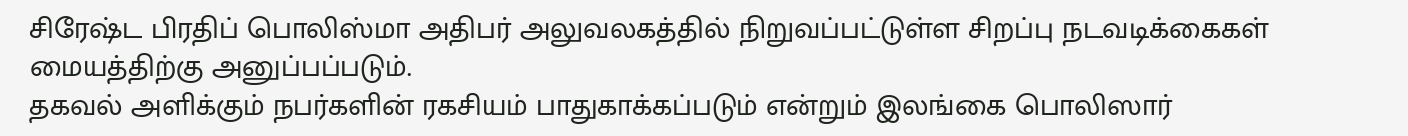சிரேஷ்ட பிரதிப் பொலிஸ்மா அதிபர் அலுவலகத்தில் நிறுவப்பட்டுள்ள சிறப்பு நடவடிக்கைகள் மையத்திற்கு அனுப்பப்படும்.
தகவல் அளிக்கும் நபர்களின் ரகசியம் பாதுகாக்கப்படும் என்றும் இலங்கை பொலிஸார்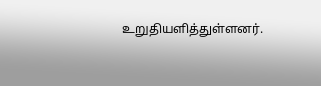உறுதியளித்துள்ளனர்.